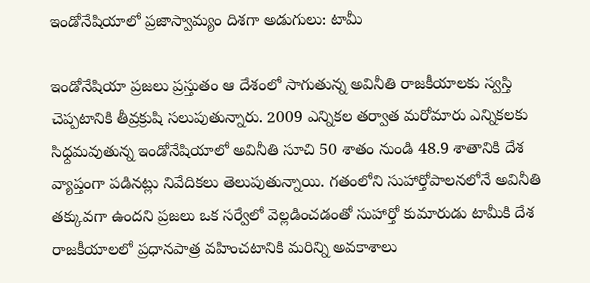ఇండోనేషియాలో ప్రజాస్వామ్యం దిశగా అడుగులు: టామీ

ఇండోనేషియా ప్రజలు ప్రస్తుతం ఆ దేశంలో సాగుతున్న అవినీతి రాజకీయాలకు స్వస్తి చెప్పటానికి తీవ్రక్రుషి సలుపుతున్నారు. 2009 ఎన్నికల తర్వాత మరోమారు ఎన్నికలకు సిధ్దమవుతున్న ఇండోనేషియాలో అవినీతి సూచి 50 శాతం నుండి 48.9 శాతానికి దేశ వ్యాప్తంగా పడినట్లు నివేదికలు తెలుపుతున్నాయి. గతంలోని సుహార్తోపాలనలోనే అవినీతి తక్కువగా ఉందని ప్రజలు ఒక సర్వేలో వెల్లడించడంతో సుహార్తో కుమారుడు టామీకి దేశ రాజకీయాలలో ప్రధానపాత్ర వహించటానికి మరిన్ని అవకాశాలు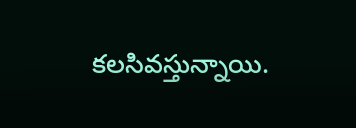కలసివస్తున్నాయి.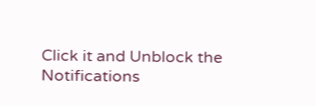Click it and Unblock the Notifications